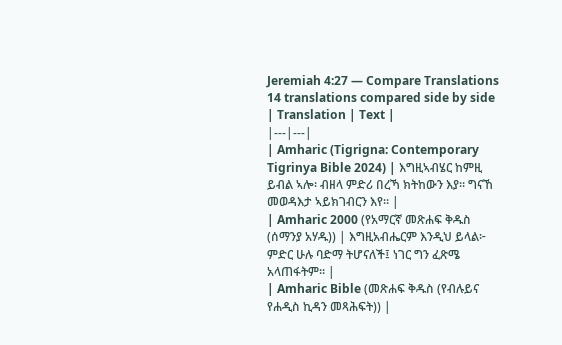Jeremiah 4:27 — Compare Translations
14 translations compared side by side
| Translation | Text |
|---|---|
| Amharic (Tigrigna: Contemporary Tigrinya Bible 2024) | እግዚኣብሄር ከምዚ ይብል ኣሎ፡ ብዘላ ምድሪ በረኻ ክትከውን እያ። ግናኸ መወዳእታ ኣይክገብርን እየ። |
| Amharic 2000 (የአማርኛ መጽሐፍ ቅዱስ (ሰማንያ አሃዱ)) | እግዚአብሔርም እንዲህ ይላል፦ ምድር ሁሉ ባድማ ትሆናለች፤ ነገር ግን ፈጽሜ አላጠፋትም። |
| Amharic Bible (መጽሐፍ ቅዱስ (የብሉይና የሐዲስ ኪዳን መጻሕፍት)) |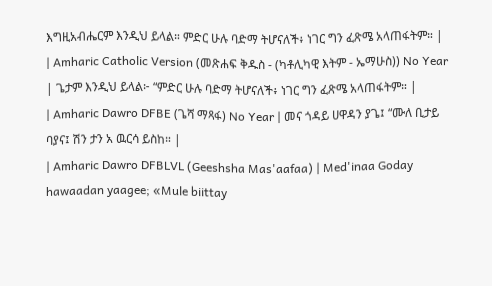እግዚአብሔርም እንዲህ ይላል። ምድር ሁሉ ባድማ ትሆናለች፥ ነገር ግን ፈጽሜ አላጠፋትም። |
| Amharic Catholic Version (መጽሐፍ ቅዱስ - (ካቶሊካዊ እትም - ኤማሁስ)) No Year | ጌታም እንዲህ ይላል፦ “ምድር ሁሉ ባድማ ትሆናለች፥ ነገር ግን ፈጽሜ አላጠፋትም። |
| Amharic Dawro DFBE (ጌሻ ማጻፋ) No Year | መና ጎዳይ ሀዋዳን ያጌ፤ “ሙለ ቢታይ ባያና፤ ሽን ታን አ ዉርሳ ይስከ። |
| Amharic Dawro DFBLVL (Geeshsha Mas'aafaa) | Med'inaa Goday hawaadan yaagee; «Mule biittay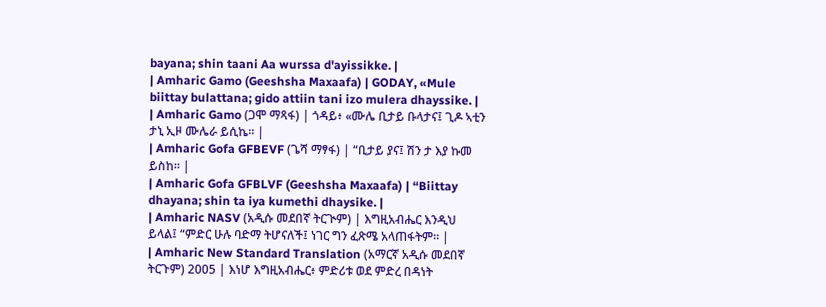bayana; shin taani Aa wurssa d'ayissikke. |
| Amharic Gamo (Geeshsha Maxaafa) | GODAY, «Mule biittay bulattana; gido attiin tani izo mulera dhayssike. |
| Amharic Gamo (ጋሞ ማጻፋ) | ጎዳይ፥ «ሙሌ ቢታይ ቡላታና፤ ጊዶ ኣቲን ታኒ ኢዞ ሙሌራ ይሲኬ። |
| Amharic Gofa GFBEVF (ጌሻ ማፃፋ) | “ቢታይ ያና፤ ሽን ታ እያ ኩመ ይስከ። |
| Amharic Gofa GFBLVF (Geeshsha Maxaafa) | “Biittay dhayana; shin ta iya kumethi dhaysike. |
| Amharic NASV (አዲሱ መደበኛ ትርጒም) | እግዚአብሔር እንዲህ ይላል፤ “ምድር ሁሉ ባድማ ትሆናለች፤ ነገር ግን ፈጽሜ አላጠፋትም። |
| Amharic New Standard Translation (አማርኛ አዲሱ መደበኛ ትርጉም) 2005 | እነሆ እግዚአብሔር፥ ምድሪቱ ወደ ምድረ በዳነት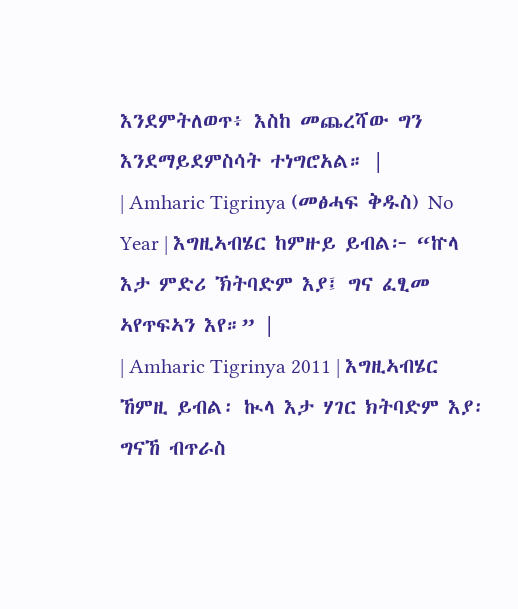እንደምትለወጥ፥ እስከ መጨረሻው ግን እንደማይደምስሳት ተነግሮአል። |
| Amharic Tigrinya (መፅሓፍ ቅዱስ) No Year | እግዚኣብሄር ከምዙይ ይብል፦ “ኵላ እታ ምድሪ ኽትባድም እያ፤ ግና ፈፂመ ኣየጥፍኣን እየ።” |
| Amharic Tigrinya 2011 | እግዚኣብሄር ኸምዚ ይብል፡ ኲላ እታ ሃገር ክትባድም እያ፡ ግናኸ ብጥራስ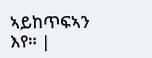ኣይከጥፍኣን እየ። |